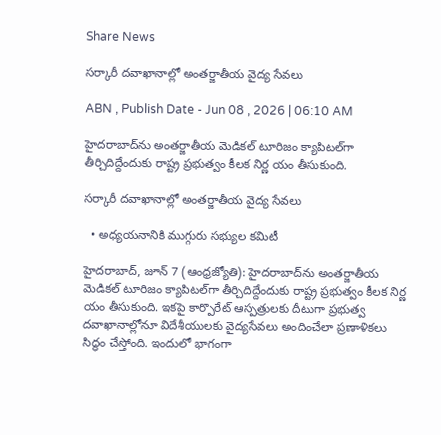Share News

సర్కారీ దవాఖానాల్లో అంతర్జాతీయ వైద్య సేవలు

ABN , Publish Date - Jun 08 , 2026 | 06:10 AM

హైదరాబాద్‌ను అంతర్జాతీయ మెడికల్‌ టూరిజం క్యాపిటల్‌గా తీర్చిదిద్దేందుకు రాష్ట్ర ప్రభుత్వం కీలక నిర్ణ యం తీసుకుంది.

సర్కారీ దవాఖానాల్లో అంతర్జాతీయ వైద్య సేవలు

  • అధ్యయనానికి ముగ్గురు సభ్యుల కమిటీ

హైదరాబాద్‌, జూన్‌ 7 (ఆంధ్రజ్యోతి): హైదరాబాద్‌ను అంతర్జాతీయ మెడికల్‌ టూరిజం క్యాపిటల్‌గా తీర్చిదిద్దేందుకు రాష్ట్ర ప్రభుత్వం కీలక నిర్ణ యం తీసుకుంది. ఇకపై కార్పొరేట్‌ ఆస్పత్రులకు దీటుగా ప్రభుత్వ దవాఖానాల్లోనూ విదేశీయులకు వైద్యసేవలు అందించేలా ప్రణాళికలు సిద్ధం చేస్తోంది. ఇందులో భాగంగా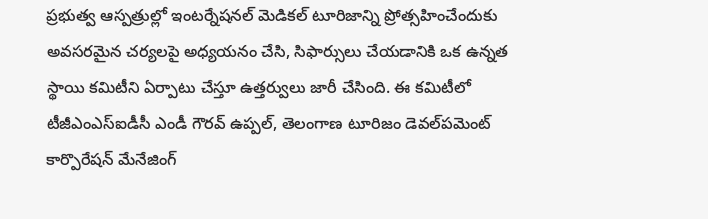ప్రభుత్వ ఆస్పత్రుల్లో ఇంటర్నేషనల్‌ మెడికల్‌ టూరిజాన్ని ప్రోత్సహించేందుకు అవసరమైన చర్యలపై అధ్యయనం చేసి, సిఫార్సులు చేయడానికి ఒక ఉన్నత స్థాయి కమిటీని ఏర్పాటు చేస్తూ ఉత్తర్వులు జారీ చేసింది. ఈ కమిటీలో టీజీఎంఎస్ఐడీసీ ఎండీ గౌరవ్‌ ఉప్పల్‌, తెలంగాణ టూరిజం డెవల్‌పమెంట్‌ కార్పొరేషన్‌ మేనేజింగ్‌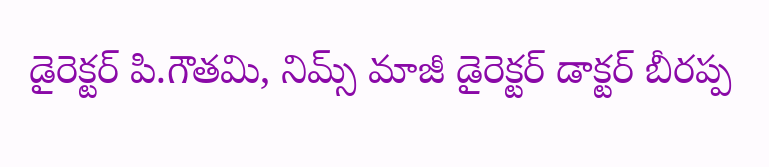డైరెక్టర్‌ పి.గౌతమి, నిమ్స్‌ మాజీ డైరెక్టర్‌ డాక్టర్‌ బీరప్ప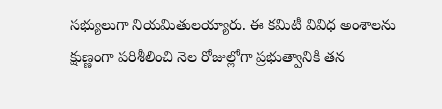సభ్యులుగా నియమితులయ్యారు. ఈ కమిటీ వివిధ అంశాలను క్షుణ్ణంగా పరిశీలించి నెల రోజుల్లోగా ప్రభుత్వానికి తన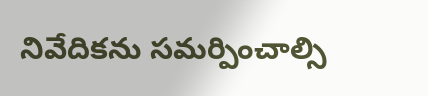నివేదికను సమర్పించాల్సి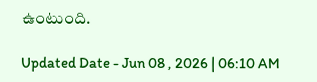ఉంటుంది.

Updated Date - Jun 08 , 2026 | 06:10 AM